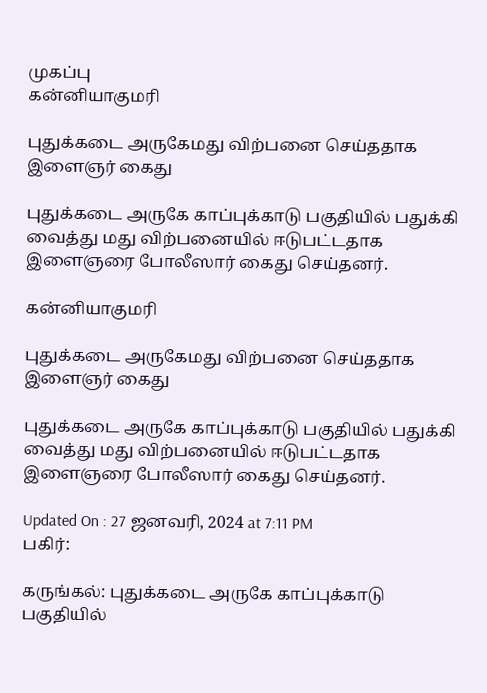முகப்பு
கன்னியாகுமரி

புதுக்கடை அருகேமது விற்பனை செய்ததாக இளைஞர் கைது

புதுக்கடை அருகே காப்புக்காடு பகுதியில் பதுக்கி வைத்து மது விற்பனையில் ஈடுபட்டதாக இளைஞரை போலீஸார் கைது செய்தனர்.

கன்னியாகுமரி

புதுக்கடை அருகேமது விற்பனை செய்ததாக இளைஞர் கைது

புதுக்கடை அருகே காப்புக்காடு பகுதியில் பதுக்கி வைத்து மது விற்பனையில் ஈடுபட்டதாக இளைஞரை போலீஸார் கைது செய்தனர்.

Updated On : 27 ஜனவரி, 2024 at 7:11 PM
பகிர்:

கருங்கல்: புதுக்கடை அருகே காப்புக்காடு பகுதியில்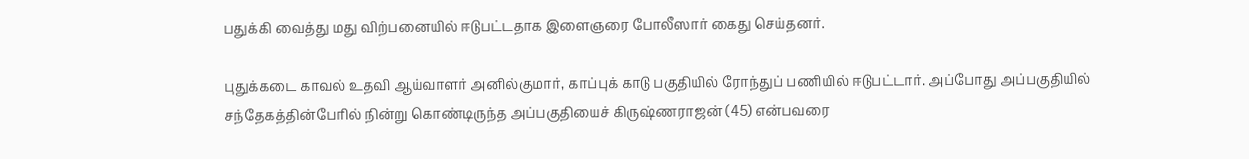பதுக்கி வைத்து மது விற்பனையில் ஈடுபட்டதாக இளைஞரை போலீஸார் கைது செய்தனர்.

புதுக்கடை காவல் உதவி ஆய்வாளர் அனில்குமார், காப்புக் காடு பகுதியில் ரோந்துப் பணியில் ஈடுபட்டார். அப்போது அப்பகுதியில் சந்தேகத்தின்பேரில் நின்று கொண்டிருந்த அப்பகுதியைச் கிருஷ்ணராஜன் (45) என்பவரை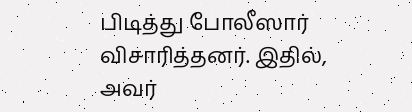பிடித்து போலீஸார் விசாரித்தனர். இதில், அவர்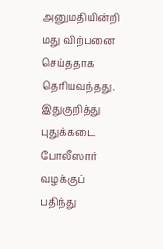அனுமதியின்றி மது விற்பனை செய்ததாக தெரியவந்தது. இதுகுறித்து புதுக்கடை போலீஸார் வழக்குப் பதிந்து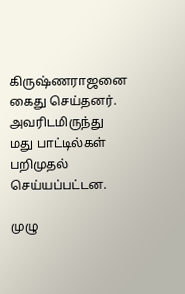கிருஷ்ணராஜனை கைது செய்தனர். அவரிடமிருந்து மது பாட்டில்கள் பறிமுதல் செய்யப்பட்டன.

முழு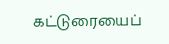கட்டுரையைப்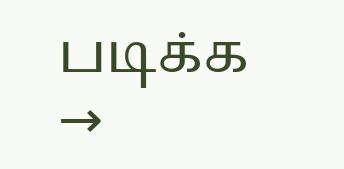படிக்க →